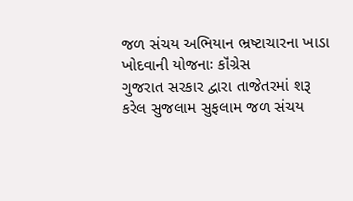જળ સંચય અભિયાન ભ્રષ્ટાચારના ખાડા ખોદવાની યોજનાઃ કૉંગ્રેસ
ગુજરાત સરકાર દ્વારા તાજેતરમાં શરૂ કરેલ સુજલામ સુફલામ જળ સંચય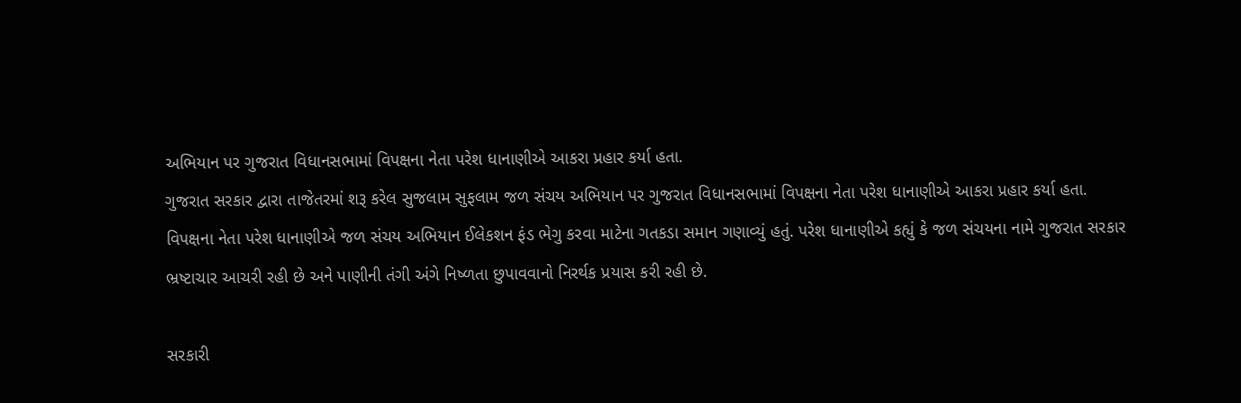અભિયાન પર ગુજરાત વિધાનસભામાં વિપક્ષના નેતા પરેશ ધાનાણીએ આકરા પ્રહાર કર્યા હતા.
ગુજરાત સરકાર દ્વારા તાજેતરમાં શરૂ કરેલ સુજલામ સુફલામ જળ સંચય અભિયાન પર ગુજરાત વિધાનસભામાં વિપક્ષના નેતા પરેશ ધાનાણીએ આકરા પ્રહાર કર્યા હતા. વિપક્ષના નેતા પરેશ ધાનાણીએ જળ સંચય અભિયાન ઈલેકશન ફંડ ભેગુ કરવા માટેના ગતકડા સમાન ગણાવ્યું હતું. પરેશ ધાનાણીએ કહ્યું કે જળ સંચયના નામે ગુજરાત સરકાર ભ્રષ્ટાચાર આચરી રહી છે અને પાણીની તંગી અંગે નિષ્ળતા છુપાવવાનો નિરર્થક પ્રયાસ કરી રહી છે.

સરકારી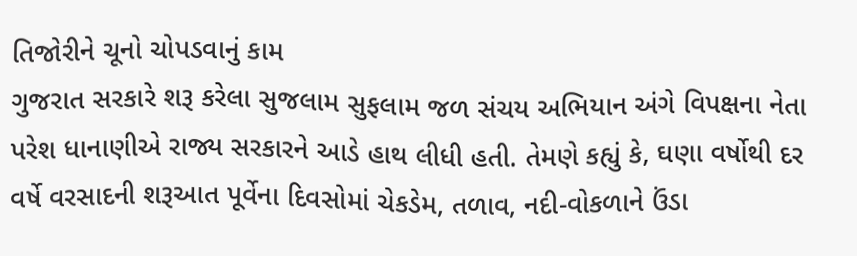તિજોરીને ચૂનો ચોપડવાનું કામ
ગુજરાત સરકારે શરૂ કરેલા સુજલામ સુફલામ જળ સંચય અભિયાન અંગે વિપક્ષના નેતા પરેશ ધાનાણીએ રાજ્ય સરકારને આડે હાથ લીધી હતી. તેમણે કહ્યું કે, ઘણા વર્ષોથી દર વર્ષે વરસાદની શરૂઆત પૂર્વેના દિવસોમાં ચેકડેમ, તળાવ, નદી-વોકળાને ઉંડા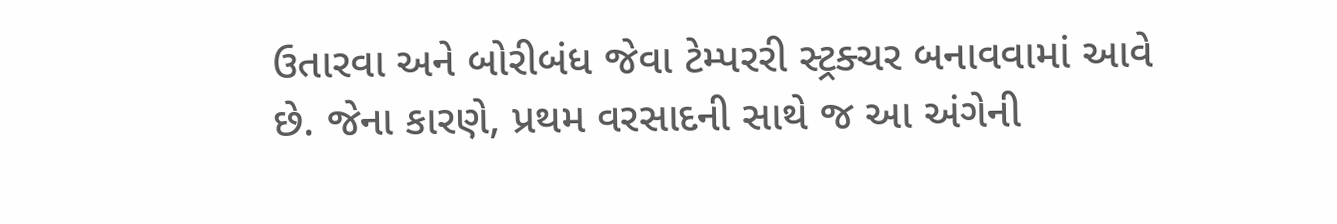ઉતારવા અને બોરીબંધ જેવા ટેમ્પરરી સ્ટ્રક્ચર બનાવવામાં આવે છે. જેના કારણે, પ્રથમ વરસાદની સાથે જ આ અંગેની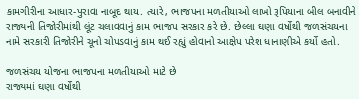કામગીરીના આધાર-પુરાવા નાબૂદ થાય. ત્યારે, ભાજપના મળતીયાઓ લાખો રૂપિયાના બીલ બનાવીને રાજ્યની તિજોરીમાંથી લૂંટ ચલાવવાનું કામ ભાજપ સરકાર કરે છે. છેલ્લા ઘણા વર્ષોથી જળસંચયના નામે સરકારી તિજોરીને ચૂનો ચોપડવાનું કામ થઈ રહ્યું હોવાનો આક્ષેપ પરેશ ધાનાણીએ કર્યો હતો.

જળસંચય યોજના ભાજપના મળતીયાઓ માટે છે
રાજ્યમાં ઘણા વર્ષોથી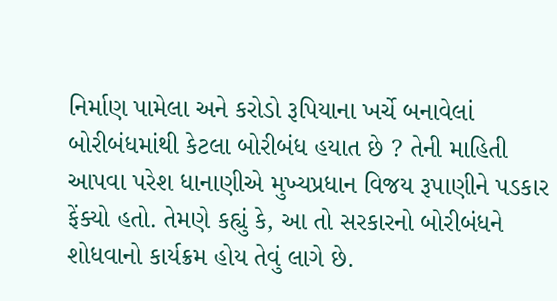નિર્માણ પામેલા અને કરોડો રૂપિયાના ખર્ચે બનાવેલાં બોરીબંધમાંથી કેટલા બોરીબંધ હયાત છે ? તેની માહિતી આપવા પરેશ ધાનાણીએ મુખ્યપ્રધાન વિજય રૂપાણીને પડકાર ફેંક્યો હતો. તેમણે કહ્યું કે, આ તો સરકારનો બોરીબંધને શોધવાનો કાર્યક્રમ હોય તેવું લાગે છે.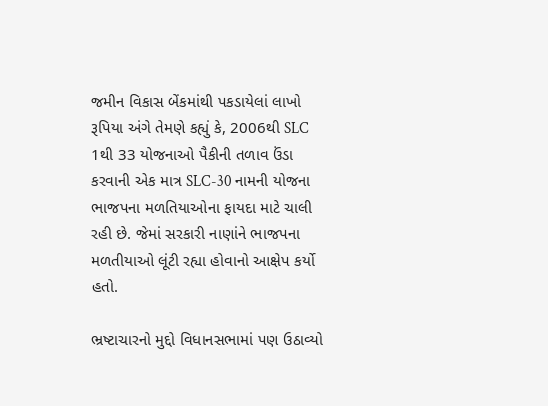જમીન વિકાસ બેંકમાંથી પકડાયેલાં લાખો રૂપિયા અંગે તેમણે કહ્યું કે, 2006થી SLC 1થી 33 યોજનાઓ પૈકીની તળાવ ઉંડા કરવાની એક માત્ર SLC-30 નામની યોજના ભાજપના મળતિયાઓના ફાયદા માટે ચાલી રહી છે. જેમાં સરકારી નાણાંને ભાજપના મળતીયાઓ લૂંટી રહ્યા હોવાનો આક્ષેપ કર્યો હતો.

ભ્રષ્ટાચારનો મુદ્દો વિધાનસભામાં પણ ઉઠાવ્યો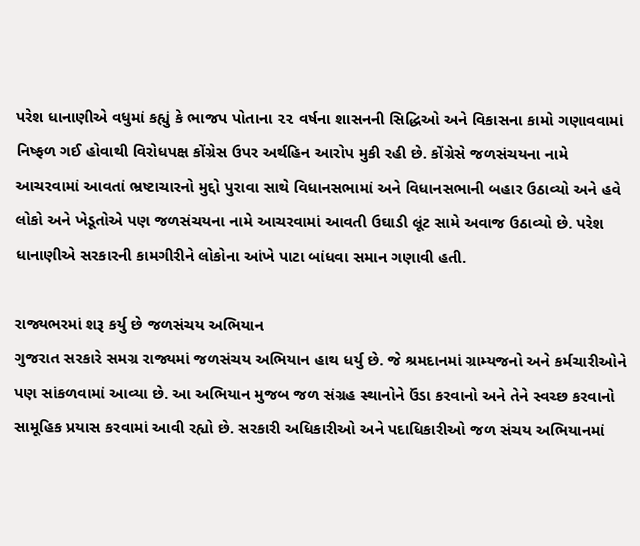પરેશ ધાનાણીએ વધુમાં કહ્યું કે ભાજપ પોતાના ૨૨ વર્ષના શાસનની સિદ્ધિઓ અને વિકાસના કામો ગણાવવામાં નિષ્ફળ ગઈ હોવાથી વિરોધપક્ષ કોંગ્રેસ ઉપર અર્થહિન આરોપ મુકી રહી છે. કોંગ્રેસે જળસંચયના નામે આચરવામાં આવતાં ભ્રષ્ટાચારનો મુદ્દો પુરાવા સાથે વિધાનસભામાં અને વિધાનસભાની બહાર ઉઠાવ્યો અને હવે લોકો અને ખેડૂતોએ પણ જળસંચયના નામે આચરવામાં આવતી ઉઘાડી લૂંટ સામે અવાજ ઉઠાવ્યો છે. પરેશ ધાનાણીએ સરકારની કામગીરીને લોકોના આંખે પાટા બાંધવા સમાન ગણાવી હતી.

રાજ્યભરમાં શરૂ કર્યુ છે જળસંચય અભિયાન
ગુજરાત સરકારે સમગ્ર રાજ્યમાં જળસંચય અભિયાન હાથ ધર્યુ છે. જે શ્રમદાનમાં ગ્રામ્યજનો અને કર્મચારીઓને પણ સાંકળવામાં આવ્યા છે. આ અભિયાન મુજબ જળ સંગ્રહ સ્થાનોને ઉંડા કરવાનો અને તેને સ્વચ્છ કરવાનો સામૂહિક પ્રયાસ કરવામાં આવી રહ્યો છે. સરકારી અધિકારીઓ અને પદાધિકારીઓ જળ સંચય અભિયાનમાં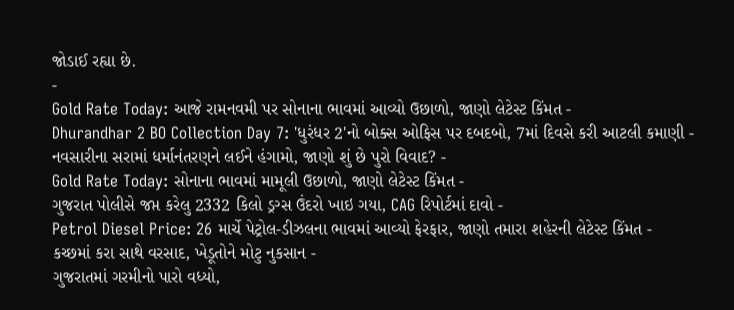જોડાઈ રહ્યા છે.
-
Gold Rate Today: આજે રામનવમી પર સોનાના ભાવમાં આવ્યો ઉછાળો, જાણો લેટેસ્ટ કિંમત -
Dhurandhar 2 BO Collection Day 7: 'ધુરંધર 2'નો બોક્સ ઓફિસ પર દબદબો, 7માં દિવસે કરી આટલી કમાણી -
નવસારીના સરામાં ધર્માનંતરણને લઈને હંગામો, જાણો શું છે પુરો વિવાદ? -
Gold Rate Today: સોનાના ભાવમાં મામૂલી ઉછાળો, જાણો લેટેસ્ટ કિંમત -
ગુજરાત પોલીસે જપ્ત કરેલુ 2332 કિલો ડ્રગ્સ ઉંદરો ખાઇ ગયા, CAG રિપોર્ટમાં દાવો -
Petrol Diesel Price: 26 માર્ચે પેટ્રોલ-ડીઝલના ભાવમાં આવ્યો ફેરફાર, જાણો તમારા શહેરની લેટેસ્ટ કિંમત -
કચ્છમાં કરા સાથે વરસાદ, ખેડૂતોને મોટુ નુકસાન -
ગુજરાતમાં ગરમીનો પારો વધ્યો,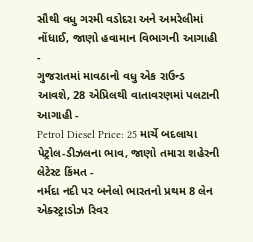સૌથી વધુ ગરમી વડોદરા અને અમરેલીમાં નોંધાઈ, જાણો હવામાન વિભાગની આગાહી -
ગુજરાતમાં માવઠાનો વધુ એક રાઉન્ડ આવશે, 28 એપ્રિલથી વાતાવરણમાં પલટાની આગાહી -
Petrol Diesel Price: 25 માર્ચે બદલાયા પેટ્રોલ-ડીઝલના ભાવ, જાણો તમારા શહેરની લેટેસ્ટ કિંમત -
નર્મદા નદી પર બનેલો ભારતનો પ્રથમ 8 લેન એક્સ્ટ્રાડોઝ રિવર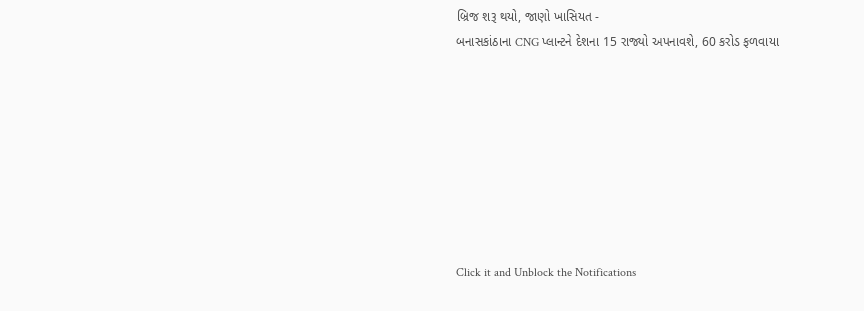બ્રિજ શરૂ થયો, જાણો ખાસિયત -
બનાસકાંઠાના CNG પ્લાન્ટને દેશના 15 રાજ્યો અપનાવશે, 60 કરોડ ફળવાયા








Click it and Unblock the Notifications